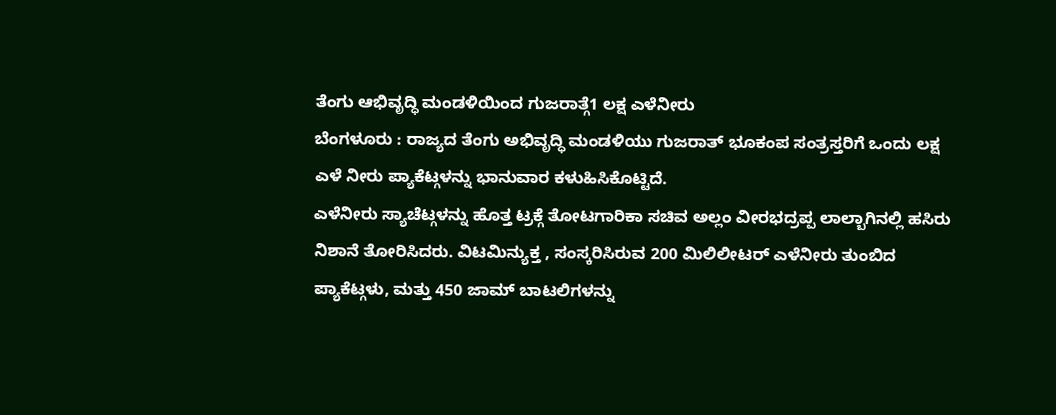ತೆಂಗು ಆಭಿವೃದ್ಧಿ ಮಂಡಳಿಯಿಂದ ಗುಜರಾತ್ಗೆ1 ಲಕ್ಷ ಎಳೆನೀರು
ಬೆಂಗಳೂರು : ರಾಜ್ಯದ ತೆಂಗು ಅಭಿವೃದ್ಧಿ ಮಂಡಳಿಯು ಗುಜರಾತ್ ಭೂಕಂಪ ಸಂತ್ರಸ್ತರಿಗೆ ಒಂದು ಲಕ್ಷ ಎಳೆ ನೀರು ಪ್ಯಾಕೆಟ್ಗಳನ್ನು ಭಾನುವಾರ ಕಳುಹಿಸಿಕೊಟ್ಟಿದೆ.
ಎಳೆನೀರು ಸ್ಯಾಚೆಟ್ಗಳನ್ನು ಹೊತ್ತ ಟ್ರಕ್ಗೆ ತೋಟಗಾರಿಕಾ ಸಚಿವ ಅಲ್ಲಂ ವೀರಭದ್ರಪ್ಪ ಲಾಲ್ಬಾಗಿನಲ್ಲಿ ಹಸಿರು ನಿಶಾನೆ ತೋರಿಸಿದರು. ವಿಟಮಿನ್ಯುಕ್ತ , ಸಂಸ್ಕರಿಸಿರುವ 200 ಮಿಲಿಲೀಟರ್ ಎಳೆನೀರು ತುಂಬಿದ ಪ್ಯಾಕೆಟ್ಗಳು, ಮತ್ತು 450 ಜಾಮ್ ಬಾಟಲಿಗಳನ್ನು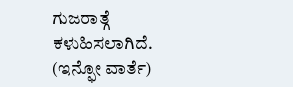ಗುಜರಾತ್ಗೆ ಕಳುಹಿಸಲಾಗಿದೆ. (ಇನ್ಫೋ ವಾರ್ತೆ)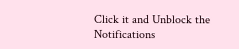Click it and Unblock the Notifications